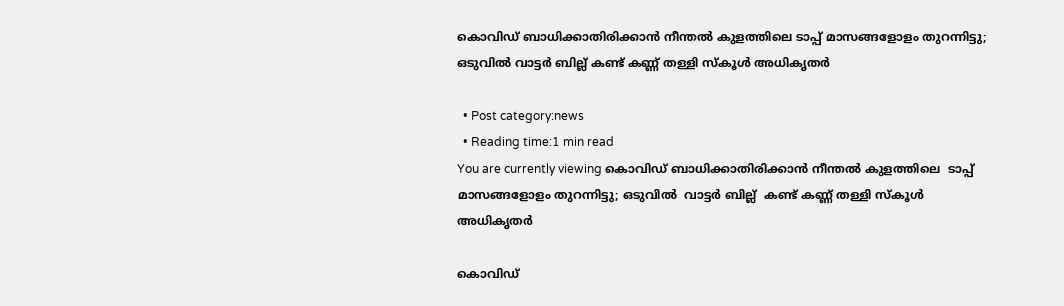കൊവിഡ് ബാധിക്കാതിരിക്കാൻ നീന്തൽ കുളത്തിലെ ടാപ്പ് മാസങ്ങളോളം തുറന്നിട്ടു; ഒടുവിൽ വാട്ടർ ബില്ല് കണ്ട് കണ്ണ്‌ തള്ളി സ്കൂൾ അധികൃതർ

  • Post category:news
  • Reading time:1 min read
You are currently viewing കൊവിഡ് ബാധിക്കാതിരിക്കാൻ നീന്തൽ കുളത്തിലെ  ടാപ്പ് മാസങ്ങളോളം തുറന്നിട്ടു; ഒടുവിൽ  വാട്ടർ ബില്ല്  കണ്ട് കണ്ണ്‌ തള്ളി സ്കൂൾ അധികൃതർ

കൊവിഡ്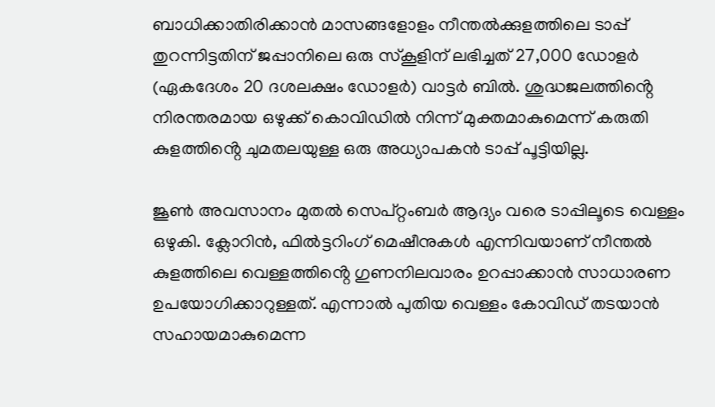ബാധിക്കാതിരിക്കാൻ മാസങ്ങളോളം നീന്തൽക്കുളത്തിലെ ടാപ്പ് തുറന്നിട്ടതിന് ജപ്പാനിലെ ഒരു സ്‌കൂളിന് ലഭിച്ചത് 27,000 ഡോളർ (ഏകദേശം 20 ദശലക്ഷം ഡോളർ) വാട്ടർ ബിൽ. ശുദ്ധജലത്തിൻ്റെ നിരന്തരമായ ഒഴുക്ക് കൊവിഡിൽ നിന്ന് മുക്തമാകുമെന്ന് കരുതി കുളത്തിൻ്റെ ചുമതലയുള്ള ഒരു അധ്യാപകൻ ടാപ്പ് പൂട്ടിയില്ല.

ജൂൺ അവസാനം മുതൽ സെപ്റ്റംബർ ആദ്യം വരെ ടാപ്പിലൂടെ വെള്ളം ഒഴുകി. ക്ലോറിന്‍, ഫില്‍ട്ടറിംഗ് മെഷീനുകള്‍ എന്നിവയാണ് നീന്തല്‍ കുളത്തിലെ വെള്ളത്തിൻ്റെ ഗുണനിലവാരം ഉറപ്പാക്കാന്‍ സാധാരണ ഉപയോഗിക്കാറുള്ളത്. എന്നാല്‍ പുതിയ വെള്ളം കോവിഡ് തടയാന്‍ സഹായമാകുമെന്ന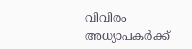വിവിരം അധ്യാപകര്‍ക്ക്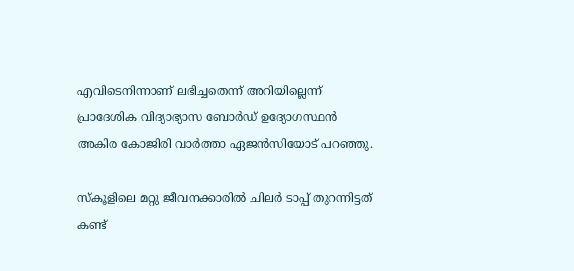എവിടെനിന്നാണ് ലഭിച്ചതെന്ന് അറിയില്ലെന്ന് പ്രാദേശിക വിദ്യാഭ്യാസ ബോര്‍ഡ് ഉദ്യോഗസ്ഥന്‍ അകിര കോജിരി വാര്‍ത്താ ഏജന്‍സിയോട് പറഞ്ഞു.

സ്‌കൂളിലെ മറ്റു ജീവനക്കാരില്‍ ചിലര്‍ ടാപ്പ് തുറന്നിട്ടത് കണ്ട്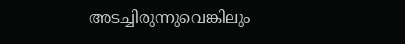അടച്ചിരുന്നുവെങ്കിലും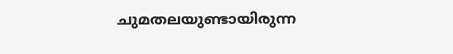ചുമതലയുണ്ടായിരുന്ന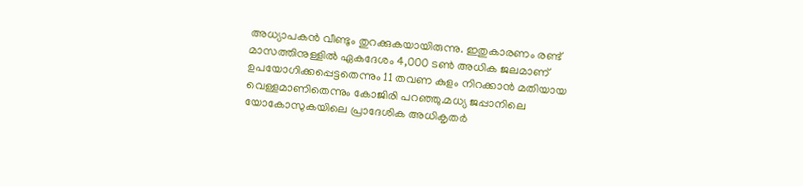അധ്യാപകന്‍ വീണ്ടും തുറക്കുകയായിരുന്നു. ഇതുകാരണം രണ്ട് മാസത്തിനുള്ളില്‍ ഏകദേശം 4,000 ടണ്‍ അധിക ജലമാണ് ഉപയോഗിക്കപ്പെട്ടതെന്നും 11 തവണ കുളം നിറക്കാന്‍ മതിയായ വെള്ളമാണിതെന്നും കോജിരി പറഞ്ഞു.മധ്യ ജപ്പാനിലെ യോകോസുകയിലെ പ്രാദേശിക അധികൃതര്‍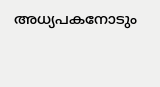അധ്യപകനോടും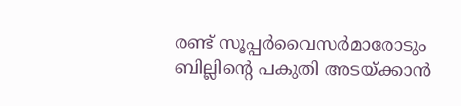രണ്ട് സൂപ്പര്‍വൈസര്‍മാരോടും ബില്ലിൻ്റെ പകുതി അടയ്ക്കാന്‍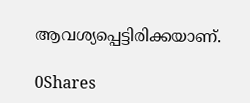ആവശ്യപ്പെട്ടിരിക്കയാണ്.

0Shares